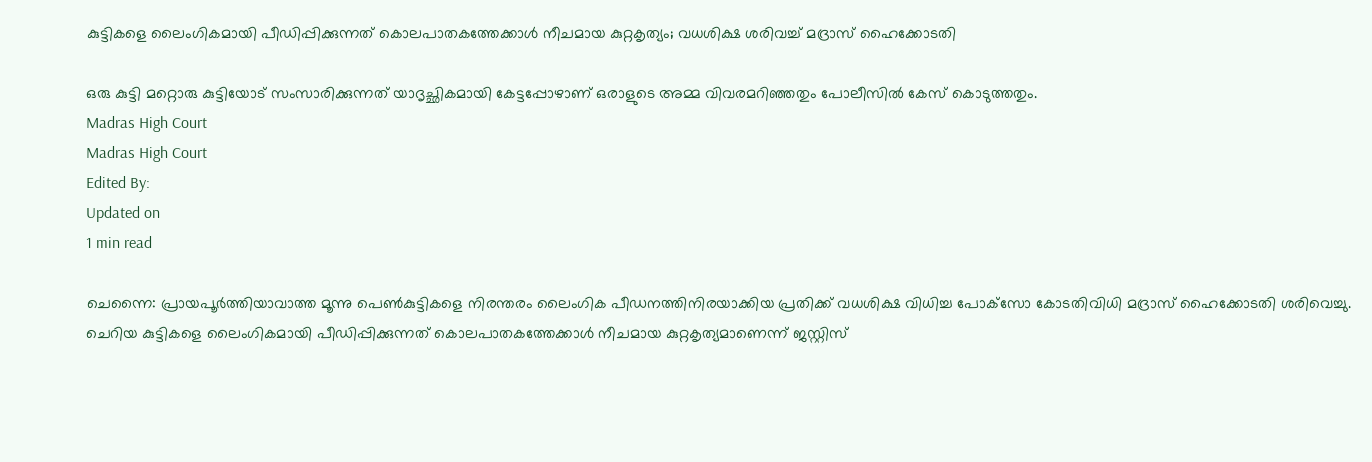കുട്ടികളെ ലൈംഗികമായി പീഡിപ്പിക്കുന്നത് കൊലപാതകത്തേക്കാള്‍ നീചമായ കുറ്റകൃത്യം; വധശിക്ഷ ശരിവച്ച് മദ്രാസ് ഹൈക്കോടതി

ഒരു കുട്ടി മറ്റൊരു കുട്ടിയോട് സംസാരിക്കുന്നത് യാദൃച്ഛികമായി കേട്ടപ്പോഴാണ് ഒരാളുടെ അമ്മ വിവരമറിഞ്ഞതും പോലീസില്‍ കേസ് കൊടുത്തതും.
Madras High Court
Madras High Court
Edited By:
Updated on
1 min read

ചെന്നൈ: പ്രായപൂര്‍ത്തിയാവാത്ത മൂന്നു പെണ്‍കുട്ടികളെ നിരന്തരം ലൈംഗിക പീഡനത്തിനിരയാക്കിയ പ്രതിക്ക് വധശിക്ഷ വിധിച്ച പോക്‌സോ കോടതിവിധി മദ്രാസ് ഹൈക്കോടതി ശരിവെച്ചു. ചെറിയ കുട്ടികളെ ലൈംഗികമായി പീഡിപ്പിക്കുന്നത് കൊലപാതകത്തേക്കാള്‍ നീചമായ കുറ്റകൃത്യമാണെന്ന് ജസ്റ്റിസ്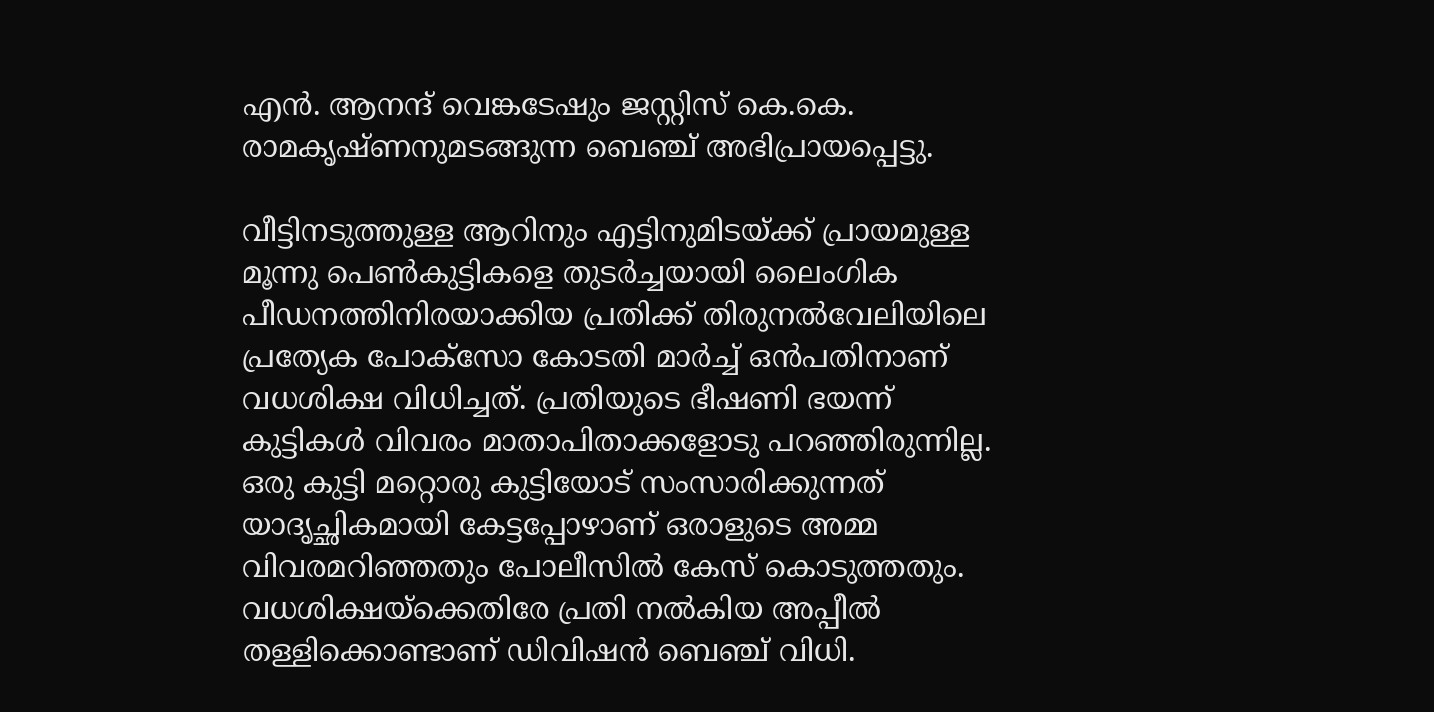എന്‍. ആനന്ദ് വെങ്കടേഷും ജസ്റ്റിസ് കെ.കെ. രാമകൃഷ്ണനുമടങ്ങുന്ന ബെഞ്ച് അഭിപ്രായപ്പെട്ടു.

വീട്ടിനടുത്തുള്ള ആറിനും എട്ടിനുമിടയ്ക്ക് പ്രായമുള്ള മൂന്നു പെണ്‍കുട്ടികളെ തുടര്‍ച്ചയായി ലൈംഗിക പീഡനത്തിനിരയാക്കിയ പ്രതിക്ക് തിരുനല്‍വേലിയിലെ പ്രത്യേക പോക്‌സോ കോടതി മാര്‍ച്ച് ഒന്‍പതിനാണ് വധശിക്ഷ വിധിച്ചത്. പ്രതിയുടെ ഭീഷണി ഭയന്ന് കുട്ടികള്‍ വിവരം മാതാപിതാക്കളോടു പറഞ്ഞിരുന്നില്ല. ഒരു കുട്ടി മറ്റൊരു കുട്ടിയോട് സംസാരിക്കുന്നത് യാദൃച്ഛികമായി കേട്ടപ്പോഴാണ് ഒരാളുടെ അമ്മ വിവരമറിഞ്ഞതും പോലീസില്‍ കേസ് കൊടുത്തതും. വധശിക്ഷയ്‌ക്കെതിരേ പ്രതി നല്‍കിയ അപ്പീല്‍ തള്ളിക്കൊണ്ടാണ് ഡിവിഷന്‍ ബെഞ്ച് വിധി.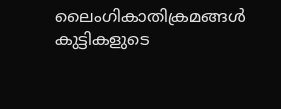ലൈംഗികാതിക്രമങ്ങള്‍ കുട്ടികളുടെ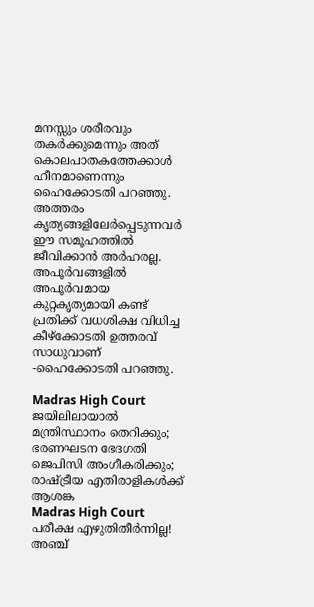മനസ്സും ശരീരവും തകര്‍ക്കുമെന്നും അത് കൊലപാതകത്തേക്കാള്‍ ഹീനമാണെന്നും ഹൈക്കോടതി പറഞ്ഞു. അത്തരം കൃത്യങ്ങളിലേര്‍പ്പെടുന്നവര്‍ ഈ സമൂഹത്തില്‍ ജീവിക്കാന്‍ അര്‍ഹരല്ല. അപൂര്‍വങ്ങളില്‍ അപൂര്‍വമായ കുറ്റകൃത്യമായി കണ്ട് പ്രതിക്ക് വധശിക്ഷ വിധിച്ച കീഴ്‌ക്കോടതി ഉത്തരവ് സാധുവാണ് -ഹൈക്കോടതി പറഞ്ഞു.

Madras High Court
ജയിലിലായാല്‍ മന്ത്രിസ്ഥാനം തെറിക്കും; ഭരണഘടന ഭേദഗതി ജെപിസി അംഗീകരിക്കും; രാഷ്ട്രീയ എതിരാളികള്‍ക്ക് ആശങ്ക
Madras High Court
പരീക്ഷ എഴുതിതീര്‍ന്നില്ല! അഞ്ച്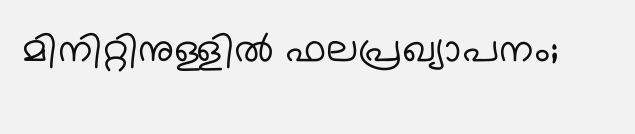മിനിറ്റിനുള്ളില്‍ ഫലപ്രഖ്യാപനം;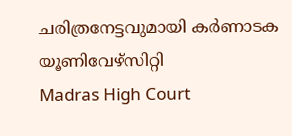ചരിത്രനേട്ടവുമായി കര്‍ണാടക യൂണിവേഴ്‌സിറ്റി
Madras High Court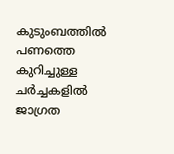കുടുംബത്തില്‍ പണത്തെ കുറിച്ചുള്ള ചര്‍ച്ചകളില്‍ ജാഗ്രത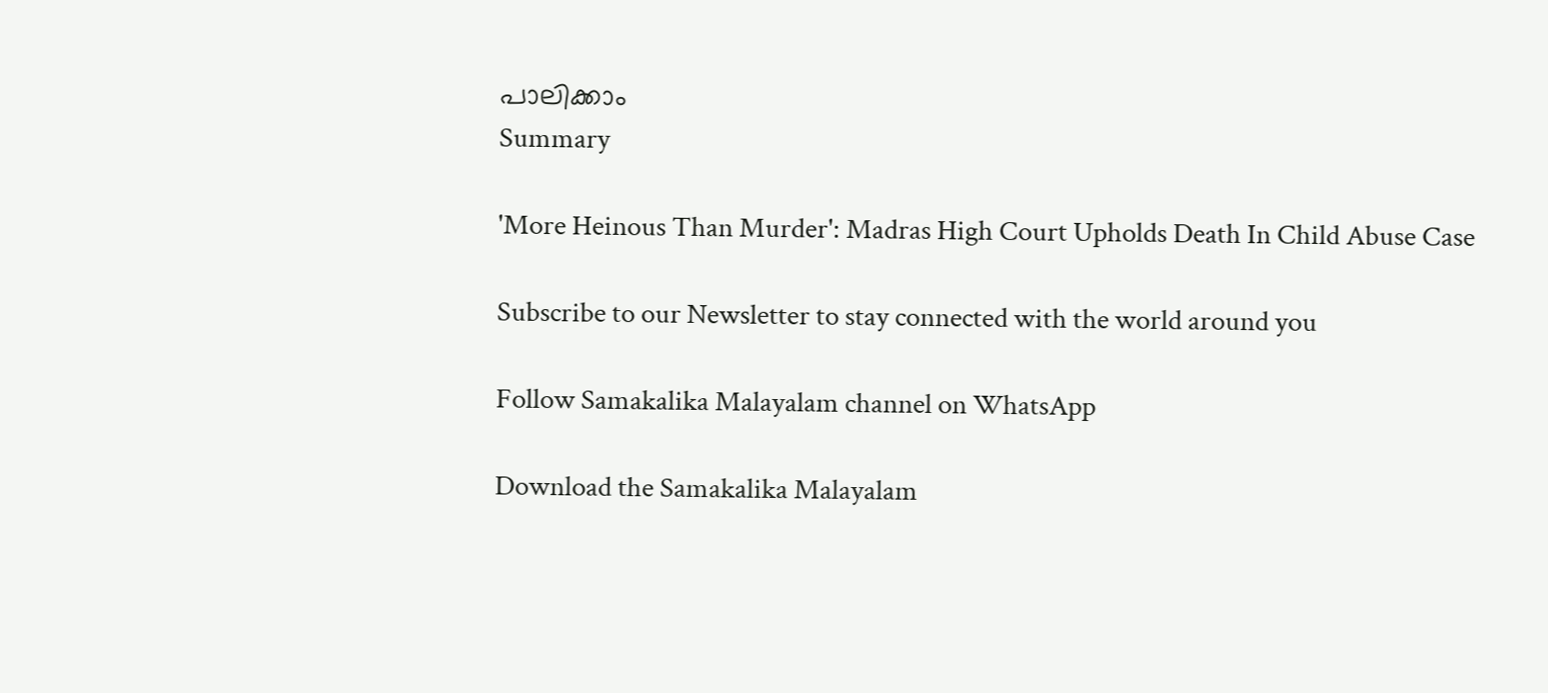പാലിക്കാം
Summary

'More Heinous Than Murder': Madras High Court Upholds Death In Child Abuse Case

Subscribe to our Newsletter to stay connected with the world around you

Follow Samakalika Malayalam channel on WhatsApp

Download the Samakalika Malayalam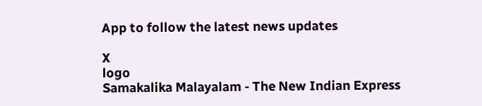App to follow the latest news updates

X
logo
Samakalika Malayalam - The New Indian Express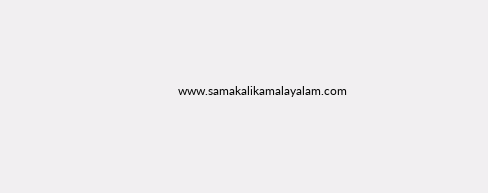www.samakalikamalayalam.com